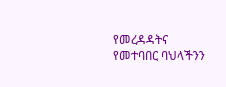የመረዳዳትና የመተባበር ባህላችንን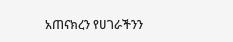አጠናክረን የሀገራችንን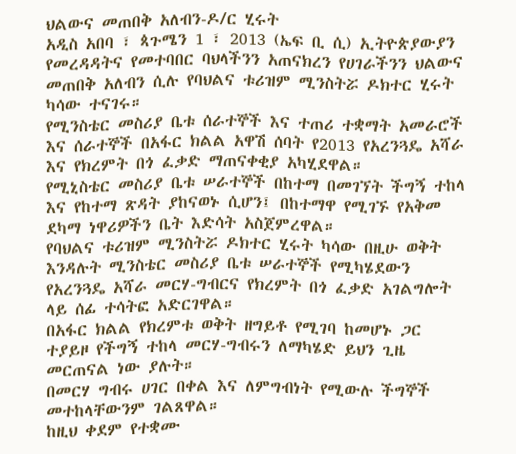ህልውና መጠበቅ አለብን-ዶ/ር ሂሩት
አዲስ አበባ ፣ ጳጉሜን 1 ፣ 2013 (ኤፍ ቢ ሲ) ኢትዮጵያውያን የመረዳዳትና የመተባበር ባህላችንን አጠናክረን የሀገራችንን ህልውና መጠበቅ አለብን ሲሉ የባህልና ቱሪዝም ሚንስትሯ ዶክተር ሂሩት ካሳው ተናገሩ።
የሚንስቴር መስሪያ ቤቱ ሰራተኞች እና ተጠሪ ተቋማት አመራሮች እና ሰራተኞች በአፋር ክልል አዋሽ ሰባት የ2013 የአረንጓዴ አሻራ እና የክረምት በጎ ፈቃድ ማጠናቀቂያ አካሂደዋል።
የሚኒስቴር መስሪያ ቤቱ ሠራተኞች በከተማ በመገኘት ችግኝ ተከላ እና የከተማ ጽዳት ያከናወኑ ሲሆን፤ በከተማዋ የሚገኙ የአቅመ ደካማ ነዋሪዎችን ቤት እድሳት አስጀምረዋል።
የባህልና ቱሪዝም ሚንስትሯ ዶክተር ሂሩት ካሳው በዚሁ ወቅት እንዳሉት ሚንስቴር መስሪያ ቤቱ ሠራተኞች የሚካሄደውን የአረንጓዴ አሻራ መርሃ-ግብርና የክረምት በጎ ፈቃድ አገልግሎት ላይ ሰፊ ተሳትፎ አድርገዋል።
በአፋር ክልል የክረምቱ ወቅት ዘግይቶ የሚገባ ከመሆኑ ጋር ተያይዞ የችግኝ ተከላ መርሃ-ግብሩን ለማካሄድ ይህን ጊዜ መርጠናል ነው ያሉት።
በመርሃ ግብሩ ሀገር በቀል እና ለምግብነት የሚውሉ ችግኞች መተከላቸውንም ገልጸዋል።
ከዚህ ቀደም የተቋሙ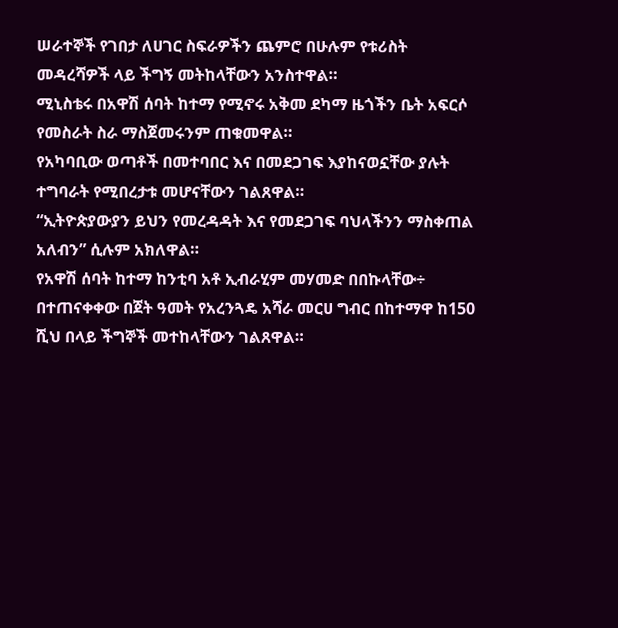ሠራተኞች የገበታ ለሀገር ስፍራዎችን ጨምሮ በሁሉም የቱሪስት መዳረሻዎች ላይ ችግኝ መትከላቸውን አንስተዋል።
ሚኒስቴሩ በአዋሽ ሰባት ከተማ የሚኖሩ አቅመ ደካማ ዜጎችን ቤት አፍርሶ የመስራት ስራ ማስጀመሩንም ጠቁመዋል።
የአካባቢው ወጣቶች በመተባበር እና በመደጋገፍ እያከናወኗቸው ያሉት ተግባራት የሚበረታቱ መሆናቸውን ገልጸዋል።
“ኢትዮጵያውያን ይህን የመረዳዳት እና የመደጋገፍ ባህላችንን ማስቀጠል አለብን” ሲሉም አክለዋል።
የአዋሽ ሰባት ከተማ ከንቲባ አቶ ኢብራሂም መሃመድ በበኩላቸው÷ በተጠናቀቀው በጀት ዓመት የአረንጓዴ አሻራ መርሀ ግብር በከተማዋ ከ150 ሺህ በላይ ችግኞች መተከላቸውን ገልጸዋል።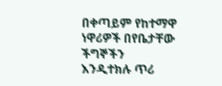በቀጣይም የከተማዋ ነዋሪዎች በየቤታቸው ችግኞችን እንዲተክሉ ጥሪ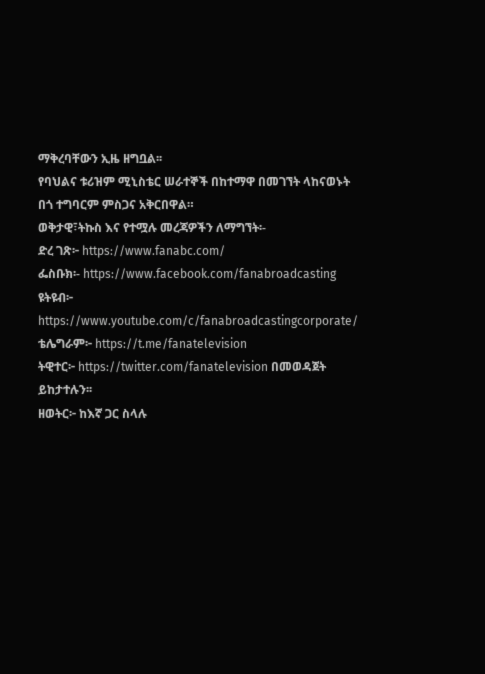ማቅረባቸውን ኢዜ ዘግቧል፡፡
የባህልና ቱሪዝም ሚኒስቴር ሠራተኞች በከተማዋ በመገኘት ላከናወኑት በጎ ተግባርም ምስጋና አቅርበዋል።
ወቅታዊ፣ትኩስ እና የተሟሉ መረጃዎችን ለማግኘት፡-
ድረ ገጽ፦ https://www.fanabc.com/
ፌስቡክ፡- https://www.facebook.com/fanabroadcasting
ዩትዩብ፦ https://www.youtube.com/c/fanabroadcastingcorporate/
ቴሌግራም፦ https://t.me/fanatelevision
ትዊተር፦ https://twitter.com/fanatelevision በመወዳጀት ይከታተሉን፡፡
ዘወትር፦ ከእኛ ጋር ስላሉ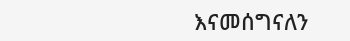እናመሰግናለን